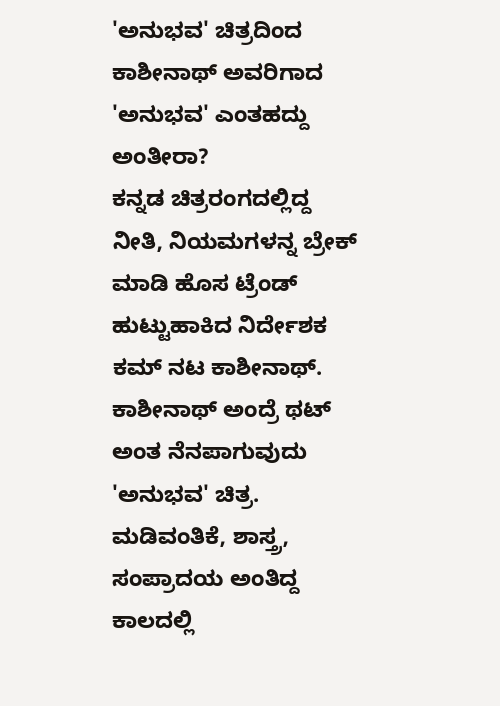'ಅನುಭವ' ಚಿತ್ರದಿಂದ ಕಾಶೀನಾಥ್ ಅವರಿಗಾದ 'ಅನುಭವ' ಎಂತಹದ್ದು ಅಂತೀರಾ?
ಕನ್ನಡ ಚಿತ್ರರಂಗದಲ್ಲಿದ್ದ ನೀತಿ, ನಿಯಮಗಳನ್ನ ಬ್ರೇಕ್ ಮಾಡಿ ಹೊಸ ಟ್ರೆಂಡ್ ಹುಟ್ಟುಹಾಕಿದ ನಿರ್ದೇಶಕ ಕಮ್ ನಟ ಕಾಶೀನಾಥ್.
ಕಾಶೀನಾಥ್ ಅಂದ್ರೆ ಥಟ್ ಅಂತ ನೆನಪಾಗುವುದು 'ಅನುಭವ' ಚಿತ್ರ. ಮಡಿವಂತಿಕೆ, ಶಾಸ್ತ್ರ, ಸಂಪ್ರಾದಯ ಅಂತಿದ್ದ ಕಾಲದಲ್ಲಿ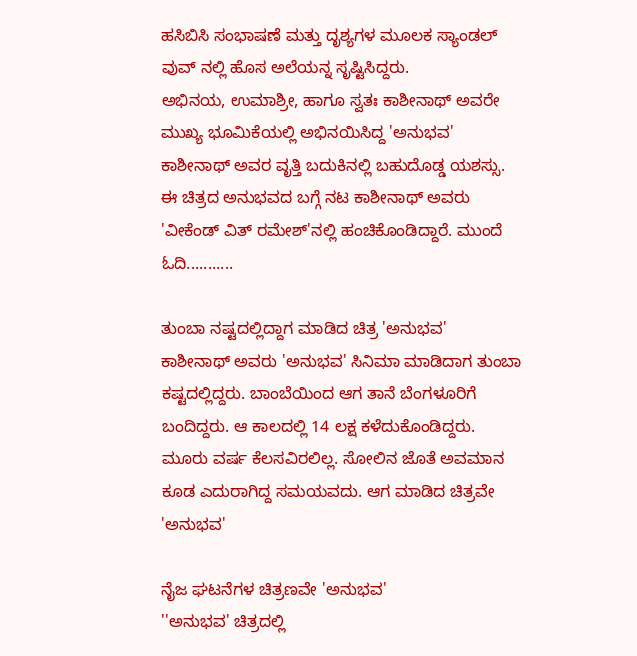ಹಸಿಬಿಸಿ ಸಂಭಾಷಣೆ ಮತ್ತು ದೃಶ್ಯಗಳ ಮೂಲಕ ಸ್ಯಾಂಡಲ್ ವುವ್ ನಲ್ಲಿ ಹೊಸ ಅಲೆಯನ್ನ ಸೃಷ್ಟಿಸಿದ್ದರು.
ಅಭಿನಯ, ಉಮಾಶ್ರೀ, ಹಾಗೂ ಸ್ವತಃ ಕಾಶೀನಾಥ್ ಅವರೇ ಮುಖ್ಯ ಭೂಮಿಕೆಯಲ್ಲಿ ಅಭಿನಯಿಸಿದ್ದ 'ಅನುಭವ' ಕಾಶೀನಾಥ್ ಅವರ ವೃತ್ತಿ ಬದುಕಿನಲ್ಲಿ ಬಹುದೊಡ್ಡ ಯಶಸ್ಸು. ಈ ಚಿತ್ರದ ಅನುಭವದ ಬಗ್ಗೆ ನಟ ಕಾಶೀನಾಥ್ ಅವರು 'ವೀಕೆಂಡ್ ವಿತ್ ರಮೇಶ್'ನಲ್ಲಿ ಹಂಚಿಕೊಂಡಿದ್ದಾರೆ. ಮುಂದೆ ಓದಿ...........

ತುಂಬಾ ನಷ್ಟದಲ್ಲಿದ್ದಾಗ ಮಾಡಿದ ಚಿತ್ರ 'ಅನುಭವ'
ಕಾಶೀನಾಥ್ ಅವರು 'ಅನುಭವ' ಸಿನಿಮಾ ಮಾಡಿದಾಗ ತುಂಬಾ ಕಷ್ಟದಲ್ಲಿದ್ದರು. ಬಾಂಬೆಯಿಂದ ಆಗ ತಾನೆ ಬೆಂಗಳೂರಿಗೆ ಬಂದಿದ್ದರು. ಆ ಕಾಲದಲ್ಲಿ 14 ಲಕ್ಷ ಕಳೆದುಕೊಂಡಿದ್ದರು. ಮೂರು ವರ್ಷ ಕೆಲಸವಿರಲಿಲ್ಲ. ಸೋಲಿನ ಜೊತೆ ಅವಮಾನ ಕೂಡ ಎದುರಾಗಿದ್ದ ಸಮಯವದು. ಆಗ ಮಾಡಿದ ಚಿತ್ರವೇ 'ಅನುಭವ'

ನೈಜ ಘಟನೆಗಳ ಚಿತ್ರಣವೇ 'ಅನುಭವ'
''ಅನುಭವ' ಚಿತ್ರದಲ್ಲಿ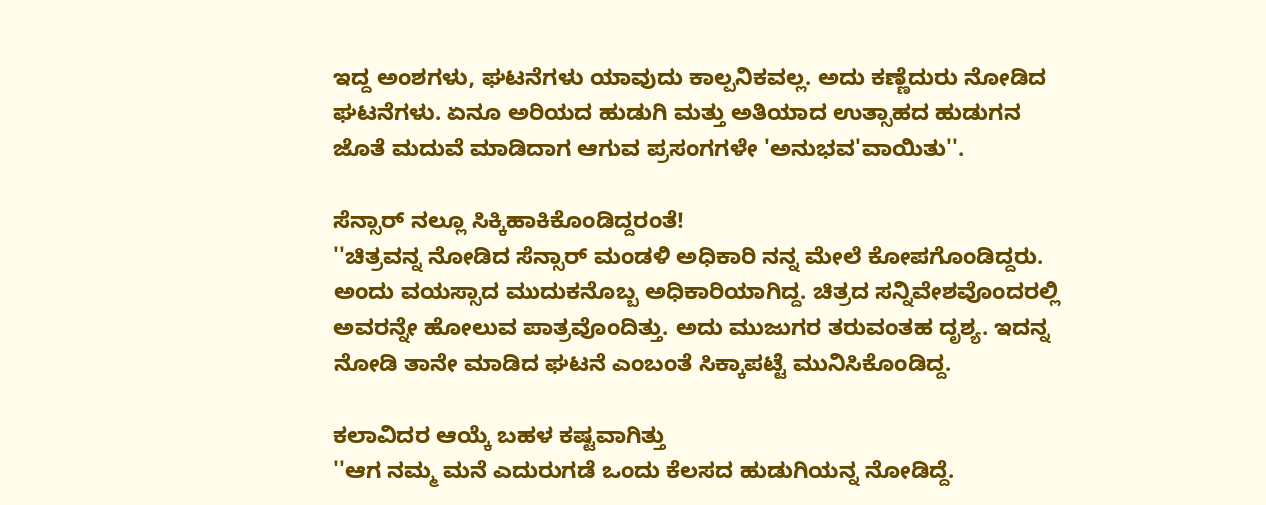ಇದ್ದ ಅಂಶಗಳು, ಘಟನೆಗಳು ಯಾವುದು ಕಾಲ್ಪನಿಕವಲ್ಲ. ಅದು ಕಣ್ಣೆದುರು ನೋಡಿದ ಘಟನೆಗಳು. ಏನೂ ಅರಿಯದ ಹುಡುಗಿ ಮತ್ತು ಅತಿಯಾದ ಉತ್ಸಾಹದ ಹುಡುಗನ ಜೊತೆ ಮದುವೆ ಮಾಡಿದಾಗ ಆಗುವ ಪ್ರಸಂಗಗಳೇ 'ಅನುಭವ'ವಾಯಿತು''.

ಸೆನ್ಸಾರ್ ನಲ್ಲೂ ಸಿಕ್ಕಿಹಾಕಿಕೊಂಡಿದ್ದರಂತೆ!
''ಚಿತ್ರವನ್ನ ನೋಡಿದ ಸೆನ್ಸಾರ್ ಮಂಡಳಿ ಅಧಿಕಾರಿ ನನ್ನ ಮೇಲೆ ಕೋಪಗೊಂಡಿದ್ದರು. ಅಂದು ವಯಸ್ಸಾದ ಮುದುಕನೊಬ್ಬ ಅಧಿಕಾರಿಯಾಗಿದ್ದ. ಚಿತ್ರದ ಸನ್ನಿವೇಶವೊಂದರಲ್ಲಿ ಅವರನ್ನೇ ಹೋಲುವ ಪಾತ್ರವೊಂದಿತ್ತು. ಅದು ಮುಜುಗರ ತರುವಂತಹ ದೃಶ್ಯ. ಇದನ್ನ ನೋಡಿ ತಾನೇ ಮಾಡಿದ ಘಟನೆ ಎಂಬಂತೆ ಸಿಕ್ಕಾಪಟ್ಟೆ ಮುನಿಸಿಕೊಂಡಿದ್ದ.

ಕಲಾವಿದರ ಆಯ್ಕೆ ಬಹಳ ಕಷ್ಟವಾಗಿತ್ತು
''ಆಗ ನಮ್ಮ ಮನೆ ಎದುರುಗಡೆ ಒಂದು ಕೆಲಸದ ಹುಡುಗಿಯನ್ನ ನೋಡಿದ್ದೆ.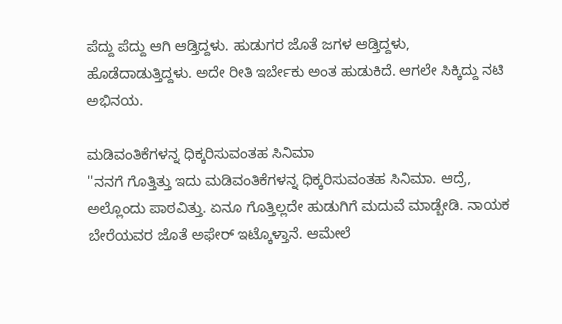ಪೆದ್ದು ಪೆದ್ದು ಆಗಿ ಆಡ್ತಿದ್ದಳು. ಹುಡುಗರ ಜೊತೆ ಜಗಳ ಆಡ್ತಿದ್ದಳು, ಹೊಡೆದಾಡುತ್ತಿದ್ದಳು. ಅದೇ ರೀತಿ ಇರ್ಬೇಕು ಅಂತ ಹುಡುಕಿದೆ. ಆಗಲೇ ಸಿಕ್ಕಿದ್ದು ನಟಿ ಅಭಿನಯ.

ಮಡಿವಂತಿಕೆಗಳನ್ನ ಧಿಕ್ಕರಿಸುವಂತಹ ಸಿನಿಮಾ
''ನನಗೆ ಗೊತ್ತಿತ್ತು ಇದು ಮಡಿವಂತಿಕೆಗಳನ್ನ ಧಿಕ್ಕರಿಸುವಂತಹ ಸಿನಿಮಾ. ಆದ್ರೆ, ಅಲ್ಲೊಂದು ಪಾಠವಿತ್ತು. ಏನೂ ಗೊತ್ತಿಲ್ಲದೇ ಹುಡುಗಿಗೆ ಮದುವೆ ಮಾಡ್ಬೇಡಿ. ನಾಯಕ ಬೇರೆಯವರ ಜೊತೆ ಅಫೇರ್ ಇಟ್ಕೊಳ್ತಾನೆ. ಆಮೇಲೆ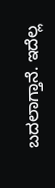ಬದಲಾಗ್ತಾನೆ. ಇದೆಲ್ಲ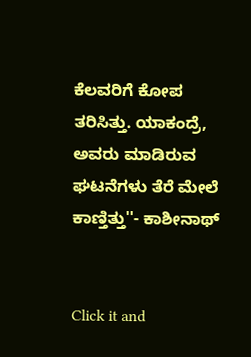ಕೆಲವರಿಗೆ ಕೋಪ ತರಿಸಿತ್ತು. ಯಾಕಂದ್ರೆ, ಅವರು ಮಾಡಿರುವ ಘಟನೆಗಳು ತೆರೆ ಮೇಲೆ ಕಾಣ್ತಿತ್ತು''- ಕಾಶೀನಾಥ್


Click it and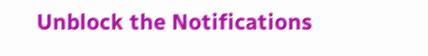Unblock the Notifications